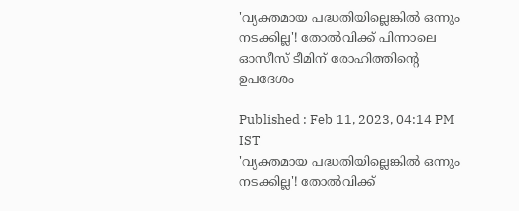'വ്യക്തമായ പദ്ധതിയില്ലെങ്കില്‍ ഒന്നും നടക്കില്ല'! തോല്‍വിക്ക് പിന്നാലെ ഓസീസ് ടീമിന് രോഹിത്തിന്റെ ഉപദേശം

Published : Feb 11, 2023, 04:14 PM IST
'വ്യക്തമായ പദ്ധതിയില്ലെങ്കില്‍ ഒന്നും നടക്കില്ല'! തോല്‍വിക്ക്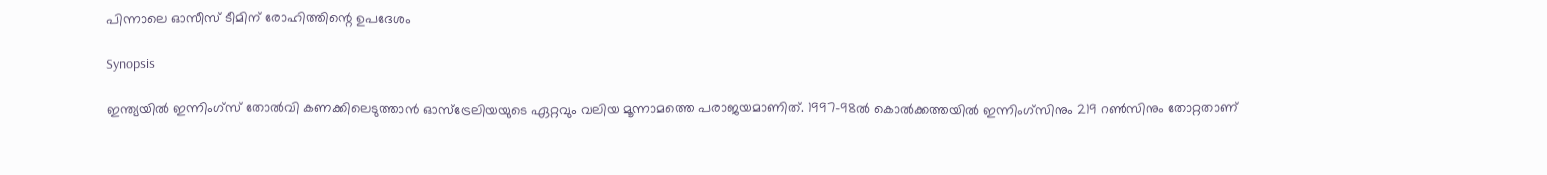പിന്നാലെ ഓസീസ് ടീമിന് രോഹിത്തിന്റെ ഉപദേശം

Synopsis

ഇന്ത്യയില്‍ ഇന്നിംഗ്‌സ് തോല്‍വി കണക്കിലെടുത്താന്‍ ഓസ്‌ട്രേലിയയുടെ ഏറ്റവും വലിയ മൂന്നാമത്തെ പരാജയമാണിത്. 1997-98ല്‍ കൊല്‍ക്കത്തയില്‍ ഇന്നിംഗ്‌സിനും 219 റണ്‍സിനും തോറ്റതാണ്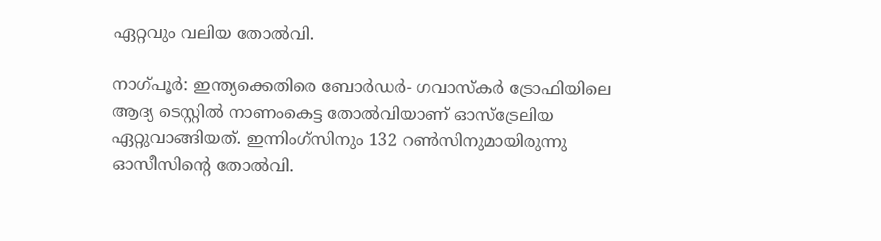ഏറ്റവും വലിയ തോല്‍വി.

നാഗ്പൂര്‍: ഇന്ത്യക്കെതിരെ ബോര്‍ഡര്‍- ഗവാസ്‌കര്‍ ട്രോഫിയിലെ ആദ്യ ടെസ്റ്റില്‍ നാണംകെട്ട തോല്‍വിയാണ് ഓസ്‌ട്രേലിയ ഏറ്റുവാങ്ങിയത്. ഇന്നിംഗ്‌സിനും 132 റണ്‍സിനുമായിരുന്നു ഓസീസിന്റെ തോല്‍വി.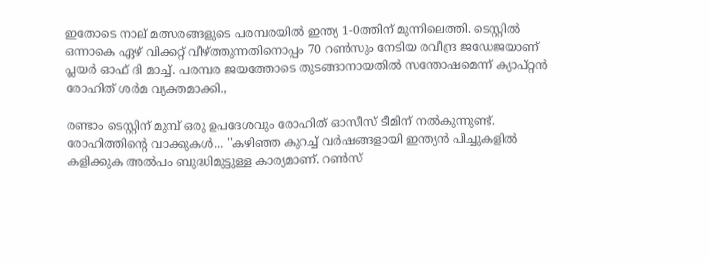ഇതോടെ നാല് മത്സരങ്ങളുടെ പരമ്പരയില്‍ ഇന്ത്യ 1-0ത്തിന് മുന്നിലെത്തി. ടെസ്റ്റില്‍ ഒന്നാകെ ഏഴ് വിക്കറ്റ് വീഴ്ത്തുന്നതിനൊപ്പം 70 റണ്‍സും നേടിയ രവീന്ദ്ര ജഡേജയാണ് പ്ലയര്‍ ഓഫ് ദി മാച്ച്. പരമ്പര ജയത്തോടെ തുടങ്ങാനായതില്‍ സന്തോഷമെന്ന് ക്യാപ്റ്റന്‍ രോഹിത് ശര്‍മ വ്യക്തമാക്കി.,

രണ്ടാം ടെസ്റ്റിന് മുമ്പ് ഒരു ഉപദേശവും രോഹിത് ഓസീസ് ടീമിന് നല്‍കുന്നുണ്ട്. രോഹിത്തിന്റെ വാക്കുകള്‍... ''കഴിഞ്ഞ കുറച്ച് വര്‍ഷങ്ങളായി ഇന്ത്യന്‍ പിച്ചുകളില്‍ കളിക്കുക അല്‍പം ബുദ്ധിമുട്ടുള്ള കാര്യമാണ്. റണ്‍സ്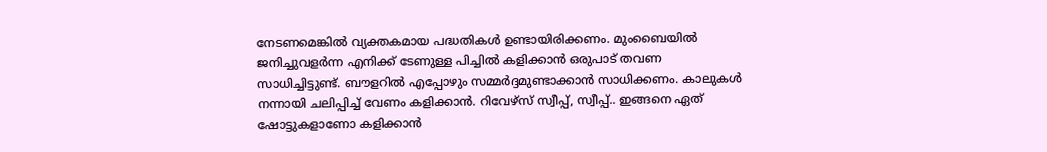നേടണമെങ്കില്‍ വ്യക്തകമായ പദ്ധതികള്‍ ഉണ്ടായിരിക്കണം. മുംബൈയില്‍ ജനിച്ചുവളര്‍ന്ന എനിക്ക് ടേണുള്ള പിച്ചില്‍ കളിക്കാന്‍ ഒരുപാട് തവണ സാധിച്ചിട്ടുണ്ട്. ബൗളറില്‍ എപ്പോഴും സമ്മര്‍ദ്ദമുണ്ടാക്കാന്‍ സാധിക്കണം. കാലുകള്‍ നന്നായി ചലിപ്പിച്ച് വേണം കളിക്കാന്‍. റിവേഴ്‌സ് സ്വീപ്പ്, സ്വീപ്പ്.. ഇങ്ങനെ ഏത് ഷോട്ടുകളാണോ കളിക്കാന്‍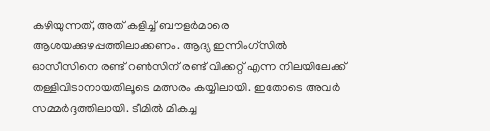കഴിയുന്നത്, അത് കളിച്ച് ബൗളര്‍മാരെ ആശയക്കുഴപ്പത്തിലാക്കണം. ആദ്യ ഇന്നിംഗ്‌സില്‍ ഓസീസിനെ രണ്ട് റണ്‍സിന് രണ്ട് വിക്കറ്റ് എന്ന നിലയിലേക്ക് തള്ളിവിടാനായതിലൂടെ മത്സരം കയ്യിലായി. ഇതോടെ അവര്‍ സമ്മര്‍ദ്ദത്തിലായി. ടീമില്‍ മികച്ച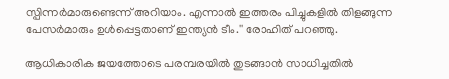സ്പിന്നര്‍മാരുണ്ടെന്ന് അറിയാം. എന്നാല്‍ ഇത്തരം പിച്ചുകളില്‍ തിളങ്ങുന്ന പേസര്‍മാരും ഉള്‍പ്പെട്ടതാണ് ഇന്ത്യന്‍ ടീം.'' രോഹിത് പറഞ്ഞു.

ആധികാരിക ജയത്തോടെ പരമ്പരയില്‍ തുടങ്ങാന്‍ സാധിച്ചതില്‍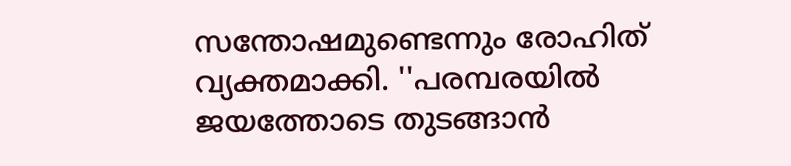സന്തോഷമുണ്ടെന്നും രോഹിത് വ്യക്തമാക്കി. ''പരമ്പരയില്‍ ജയത്തോടെ തുടങ്ങാന്‍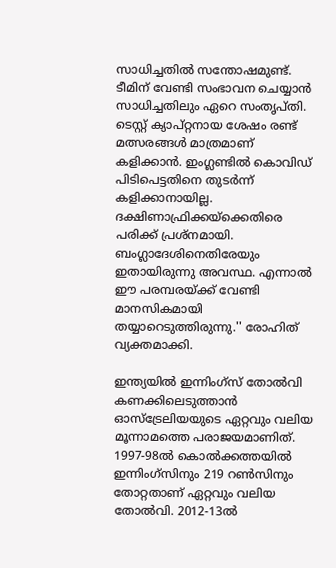സാധിച്ചതില്‍ സന്തോഷമുണ്ട്. ടീമിന് വേണ്ടി സംഭാവന ചെയ്യാന്‍ സാധിച്ചതിലും ഏറെ സംതൃപ്തി. ടെസ്റ്റ് ക്യാപ്റ്റനായ ശേഷം രണ്ട് മത്സരങ്ങള്‍ മാത്രമാണ് കളിക്കാന്‍. ഇംഗ്ലണ്ടില്‍ കൊവിഡ് പിടിപെട്ടതിനെ തുടര്‍ന്ന് കളിക്കാനായില്ല. ദക്ഷിണാഫ്രിക്കയ്‌ക്കെതിരെ പരിക്ക് പ്രശ്‌നമായി. ബംഗ്ലാദേശിനെതിരേയും ഇതായിരുന്നു അവസ്ഥ. എന്നാല്‍ ഈ പരമ്പരയ്ക്ക് വേണ്ടി മാനസികമായി തയ്യാറെടുത്തിരുന്നു.'' രോഹിത് വ്യക്തമാക്കി.

ഇന്ത്യയില്‍ ഇന്നിംഗ്‌സ് തോല്‍വി കണക്കിലെടുത്താന്‍ ഓസ്‌ട്രേലിയയുടെ ഏറ്റവും വലിയ മൂന്നാമത്തെ പരാജയമാണിത്. 1997-98ല്‍ കൊല്‍ക്കത്തയില്‍ ഇന്നിംഗ്‌സിനും 219 റണ്‍സിനും തോറ്റതാണ് ഏറ്റവും വലിയ തോല്‍വി. 2012-13ല്‍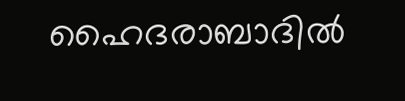ഹൈദരാബാദില്‍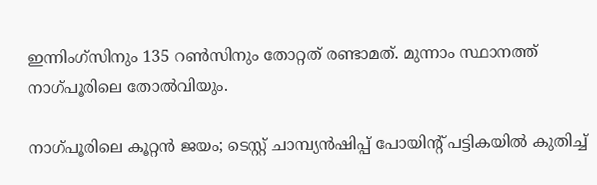ഇന്നിംഗ്‌സിനും 135 റണ്‍സിനും തോറ്റത് രണ്ടാമത്. മുന്നാം സ്ഥാനത്ത് നാഗ്പൂരിലെ തോല്‍വിയും.

നാഗ്‌പൂരിലെ കൂറ്റന്‍ ജയം; ടെസ്റ്റ് ചാമ്പ്യന്‍ഷിപ്പ് പോയിന്‍റ് പട്ടികയില്‍ കുതിച്ച്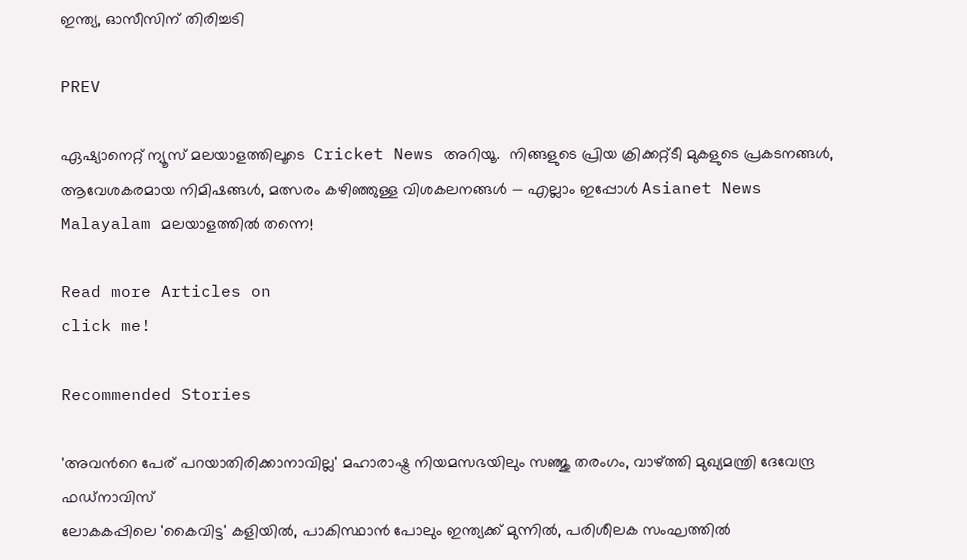ഇന്ത്യ, ഓസീസിന് തിരിച്ചടി

PREV

ഏഷ്യാനെറ്റ് ന്യൂസ് മലയാളത്തിലൂടെ  Cricket News അറിയൂ.  നിങ്ങളുടെ പ്രിയ ക്രിക്കറ്റ്ടീ മുകളുടെ പ്രകടനങ്ങൾ, ആവേശകരമായ നിമിഷങ്ങൾ, മത്സരം കഴിഞ്ഞുള്ള വിശകലനങ്ങൾ — എല്ലാം ഇപ്പോൾ Asianet News Malayalam മലയാളത്തിൽ തന്നെ!

Read more Articles on
click me!

Recommended Stories

'അവന്‍റെ പേര് പറയാതിരിക്കാനാവില്ല' മഹാരാഷ്ട്ര നിയമസഭയിലും സഞ്ജു തരംഗം, വാഴ്ത്തി മുഖ്യമന്ത്രി ദേവേന്ദ്ര ഫഡ്‌നാവിസ്
ലോകകപ്പിലെ 'കൈവിട്ട' കളിയിൽ, പാകിസ്ഥാൻ പോലും ഇന്ത്യക്ക് മുന്നില്‍, പരിശീലക സംഘത്തില്‍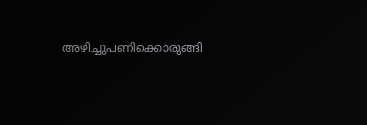അഴിച്ചുപണിക്കൊരുങ്ങി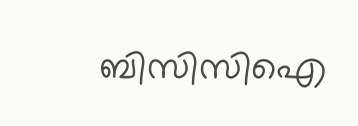ബിസിസിഐ